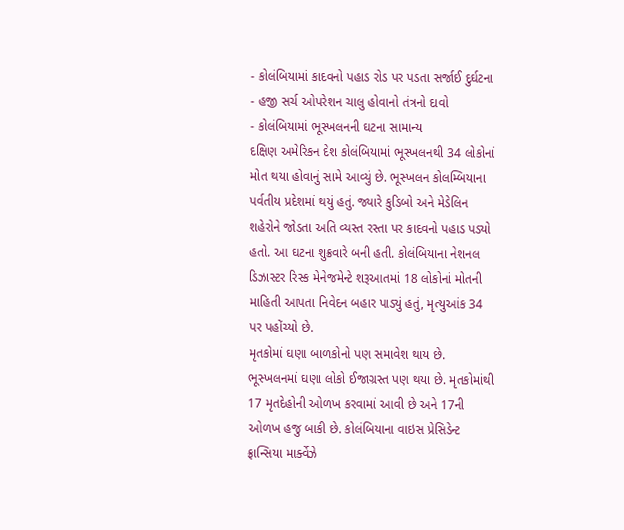- કોલંબિયામાં કાદવનો પહાડ રોડ પર પડતા સર્જાઈ દુર્ઘટના
- હજી સર્ચ ઓપરેશન ચાલુ હોવાનો તંત્રનો દાવો
- કોલંબિયામાં ભૂસ્ખલનની ઘટના સામાન્ય
દક્ષિણ અમેરિકન દેશ કોલંબિયામાં ભૂસ્ખલનથી 34 લોકોનાં મોત થયા હોવાનું સામે આવ્યું છે. ભૂસ્ખલન કોલમ્બિયાના પર્વતીય પ્રદેશમાં થયું હતું. જ્યારે કુડિબો અને મેડેલિન શહેરોને જોડતા અતિ વ્યસ્ત રસ્તા પર કાદવનો પહાડ પડ્યો હતો. આ ઘટના શુક્રવારે બની હતી. કોલંબિયાના નેશનલ ડિઝાસ્ટર રિસ્ક મેનેજમેન્ટે શરૂઆતમાં 18 લોકોનાં મોતની માહિતી આપતા નિવેદન બહાર પાડ્યું હતું, મૃત્યુઆંક 34 પર પહોંચ્યો છે.
મૃતકોમાં ઘણા બાળકોનો પણ સમાવેશ થાય છે.
ભૂસ્ખલનમાં ઘણા લોકો ઈજાગ્રસ્ત પણ થયા છે. મૃતકોમાંથી 17 મૃતદેહોની ઓળખ કરવામાં આવી છે અને 17ની ઓળખ હજુ બાકી છે. કોલંબિયાના વાઇસ પ્રેસિડેન્ટ ફ્રાન્સિયા માર્ક્વેઝે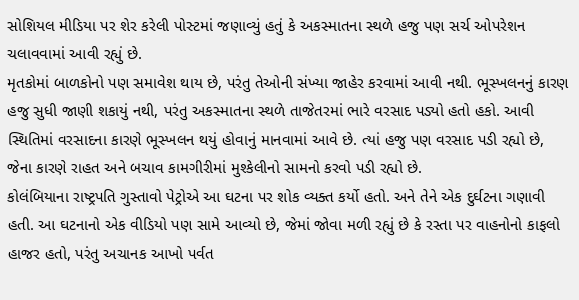સોશિયલ મીડિયા પર શેર કરેલી પોસ્ટમાં જણાવ્યું હતું કે અકસ્માતના સ્થળે હજુ પણ સર્ચ ઓપરેશન ચલાવવામાં આવી રહ્યું છે.
મૃતકોમાં બાળકોનો પણ સમાવેશ થાય છે, પરંતુ તેઓની સંખ્યા જાહેર કરવામાં આવી નથી. ભૂસ્ખલનનું કારણ હજુ સુધી જાણી શકાયું નથી, પરંતુ અકસ્માતના સ્થળે તાજેતરમાં ભારે વરસાદ પડ્યો હતો હકો. આવી સ્થિતિમાં વરસાદના કારણે ભૂસ્ખલન થયું હોવાનું માનવામાં આવે છે. ત્યાં હજુ પણ વરસાદ પડી રહ્યો છે, જેના કારણે રાહત અને બચાવ કામગીરીમાં મુશ્કેલીનો સામનો કરવો પડી રહ્યો છે.
કોલંબિયાના રાષ્ટ્રપતિ ગુસ્તાવો પેટ્રોએ આ ઘટના પર શોક વ્યક્ત કર્યો હતો. અને તેને એક દુર્ઘટના ગણાવી હતી. આ ઘટનાનો એક વીડિયો પણ સામે આવ્યો છે, જેમાં જોવા મળી રહ્યું છે કે રસ્તા પર વાહનોનો કાફલો હાજર હતો, પરંતુ અચાનક આખો પર્વત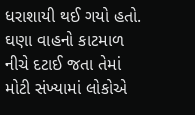ધરાશાયી થઈ ગયો હતો. ઘણા વાહનો કાટમાળ નીચે દટાઈ જતા તેમાં મોટી સંખ્યામાં લોકોએ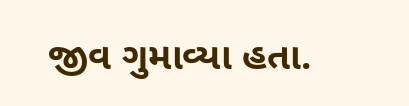જીવ ગુમાવ્યા હતા.